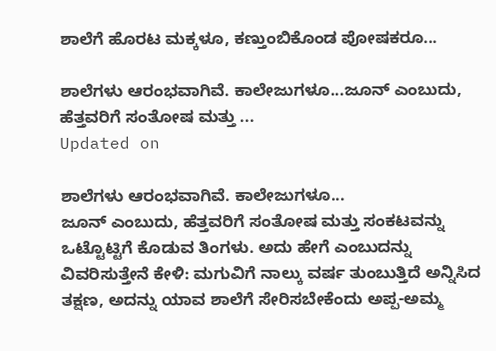ಶಾಲೆಗೆ ಹೊರಟ ಮಕ್ಕಳೂ, ಕಣ್ತುಂಬಿಕೊಂಡ ಪೋಷಕರೂ...

ಶಾಲೆಗಳು ಆರಂಭವಾಗಿವೆ. ಕಾಲೇಜುಗಳೂ...ಜೂನ್ ಎಂಬುದು, ಹೆತ್ತವರಿಗೆ ಸಂತೋಷ ಮತ್ತು ...
Updated on

ಶಾಲೆಗಳು ಆರಂಭವಾಗಿವೆ. ಕಾಲೇಜುಗಳೂ...
ಜೂನ್ ಎಂಬುದು, ಹೆತ್ತವರಿಗೆ ಸಂತೋಷ ಮತ್ತು ಸಂಕಟವನ್ನು ಒಟ್ಟೊಟ್ಟಿಗೆ ಕೊಡುವ ತಿಂಗಳು. ಅದು ಹೇಗೆ ಎಂಬುದನ್ನು ವಿವರಿಸುತ್ತೇನೆ ಕೇಳಿ: ಮಗುವಿಗೆ ನಾಲ್ಕು ವರ್ಷ ತುಂಬುತ್ತಿದೆ ಅನ್ನಿಸಿದ ತಕ್ಷಣ, ಅದನ್ನು ಯಾವ ಶಾಲೆಗೆ ಸೇರಿಸಬೇಕೆಂದು ಅಪ್ಪ-ಅಮ್ಮ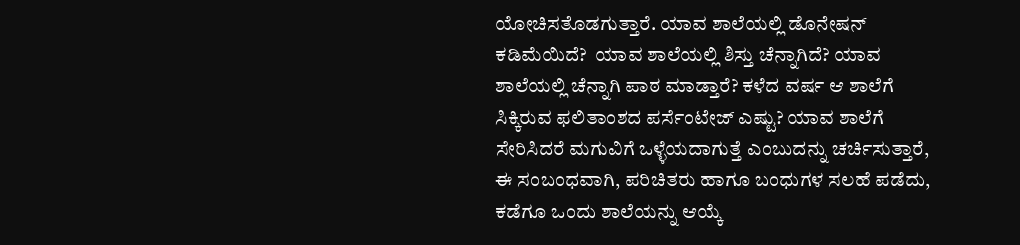ಯೋಚಿಸತೊಡಗುತ್ತಾರೆ. ಯಾವ ಶಾಲೆಯಲ್ಲಿ ಡೊನೇಷನ್ ಕಡಿಮೆಯಿದೆ?  ಯಾವ ಶಾಲೆಯಲ್ಲಿ ಶಿಸ್ತು ಚೆನ್ನಾಗಿದೆ? ಯಾವ ಶಾಲೆಯಲ್ಲಿ ಚೆನ್ನಾಗಿ ಪಾಠ ಮಾಡ್ತಾರೆ? ಕಳೆದ ವರ್ಷ ಆ ಶಾಲೆಗೆ ಸಿಕ್ಕಿರುವ ಫಲಿತಾಂಶದ ಪರ್ಸೆಂಟೇಜ್ ಎಷ್ಟು? ಯಾವ ಶಾಲೆಗೆ ಸೇರಿಸಿದರೆ ಮಗುವಿಗೆ ಒಳ್ಳೆಯದಾಗುತ್ತೆ ಎಂಬುದನ್ನು ಚರ್ಚಿಸುತ್ತಾರೆ, ಈ ಸಂಬಂಧವಾಗಿ, ಪರಿಚಿತರು ಹಾಗೂ ಬಂಧುಗಳ ಸಲಹೆ ಪಡೆದು, ಕಡೆಗೂ ಒಂದು ಶಾಲೆಯನ್ನು ಆಯ್ಕೆ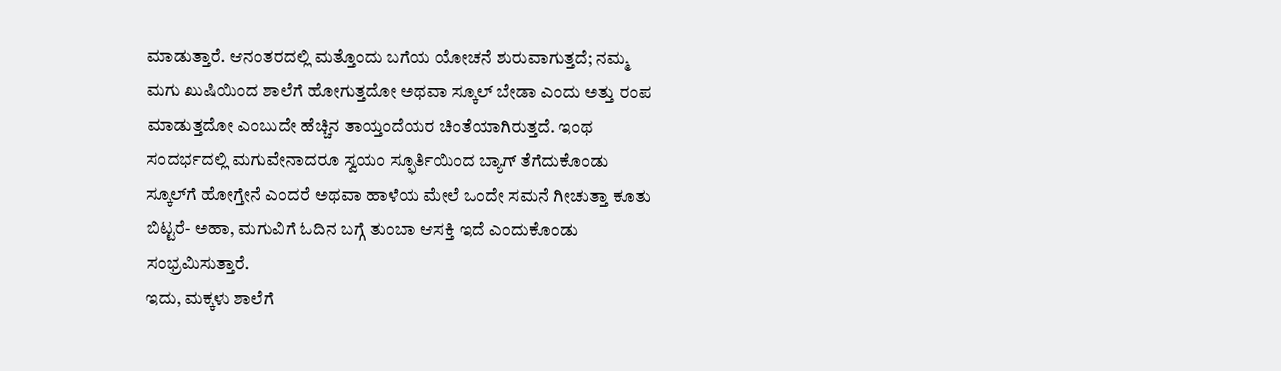ಮಾಡುತ್ತಾರೆ. ಆನಂತರದಲ್ಲಿ ಮತ್ತೊಂದು ಬಗೆಯ ಯೋಚನೆ ಶುರುವಾಗುತ್ತದೆ; ನಮ್ಮ ಮಗು ಖುಷಿಯಿಂದ ಶಾಲೆಗೆ ಹೋಗುತ್ತದೋ ಅಥವಾ ಸ್ಕೂಲ್ ಬೇಡಾ ಎಂದು ಅತ್ತು ರಂಪ ಮಾಡುತ್ತದೋ ಎಂಬುದೇ ಹೆಚ್ಚಿನ ತಾಯ್ತಂದೆಯರ ಚಿಂತೆಯಾಗಿರುತ್ತದೆ. ಇಂಥ ಸಂದರ್ಭದಲ್ಲಿ ಮಗುವೇನಾದರೂ ಸ್ವಯಂ ಸ್ಫೂರ್ತಿಯಿಂದ ಬ್ಯಾಗ್ ತೆಗೆದುಕೊಂಡು ಸ್ಕೂಲ್‌ಗೆ ಹೋಗ್ತೇನೆ ಎಂದರೆ ಅಥವಾ ಹಾಳೆಯ ಮೇಲೆ ಒಂದೇ ಸಮನೆ ಗೀಚುತ್ತಾ ಕೂತು ಬಿಟ್ಟರೆ- ಅಹಾ, ಮಗುವಿಗೆ ಓದಿನ ಬಗ್ಗೆ ತುಂಬಾ ಆಸಕ್ತಿ ಇದೆ ಎಂದುಕೊಂಡು ಸಂಭ್ರಮಿಸುತ್ತಾರೆ.
ಇದು, ಮಕ್ಕಳು ಶಾಲೆಗೆ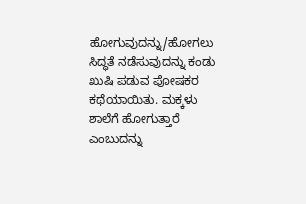ಹೋಗುವುದನ್ನು/ಹೋಗಲು ಸಿದ್ಧತೆ ನಡೆಸುವುದನ್ನು ಕಂಡು ಖುಷಿ ಪಡುವ ಪೋಷಕರ ಕಥೆಯಾಯಿತು. ಮಕ್ಕಳು ಶಾಲೆಗೆ ಹೋಗುತ್ತಾರೆ ಎಂಬುದನ್ನು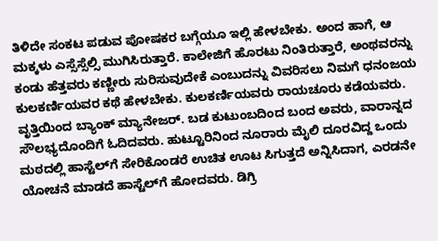ತಿಳಿದೇ ಸಂಕಟ ಪಡುವ ಪೋಷಕರ ಬಗ್ಗೆಯೂ ಇಲ್ಲಿ ಹೇಳಬೇಕು. ಅಂದ ಹಾಗೆ, ಆ ಮಕ್ಕಳು ಎಸ್ಸೆಸ್ಸೆಲ್ಸಿ ಮುಗಿಸಿರುತ್ತಾರೆ. ಕಾಲೇಜಿಗೆ ಹೊರಟು ನಿಂತಿರುತ್ತಾರೆ, ಅಂಥವರನ್ನು ಕಂಡು ಹೆತ್ತವರು ಕಣ್ಣೀರು ಸುರಿಸುವುದೇಕೆ ಎಂಬುದನ್ನು ವಿವರಿಸಲು ನಿಮಗೆ ಧನಂಜಯ ಕುಲಕರ್ಣಿಯವರ ಕಥೆ ಹೇಳಬೇಕು. ಕುಲಕರ್ಣಿಯವರು ರಾಯಚೂರು ಕಡೆಯವರು. ವೃತ್ತಿಯಿಂದ ಬ್ಯಾಂಕ್ ಮ್ಯಾನೇಜರ್. ಬಡ ಕುಟುಂಬದಿಂದ ಬಂದ ಅವರು, ವಾರಾನ್ನದ ಸೌಲಭ್ಯದೊಂದಿಗೆ ಓದಿದವರು. ಹುಟ್ಟೂರಿನಿಂದ ನೂರಾರು ಮೈಲಿ ದೂರವಿದ್ದ ಒಂದು ಮಠದಲ್ಲಿ ಹಾಸ್ಟೆಲ್‌ಗೆ ಸೇರಿಕೊಂಡರೆ ಉಚಿತ ಊಟ ಸಿಗುತ್ತದೆ ಅನ್ನಿಸಿದಾಗ, ಎರಡನೇ ಯೋಚನೆ ಮಾಡದೆ ಹಾಸ್ಟೆಲ್‌ಗೆ ಹೋದವರು. ಡಿಗ್ರಿ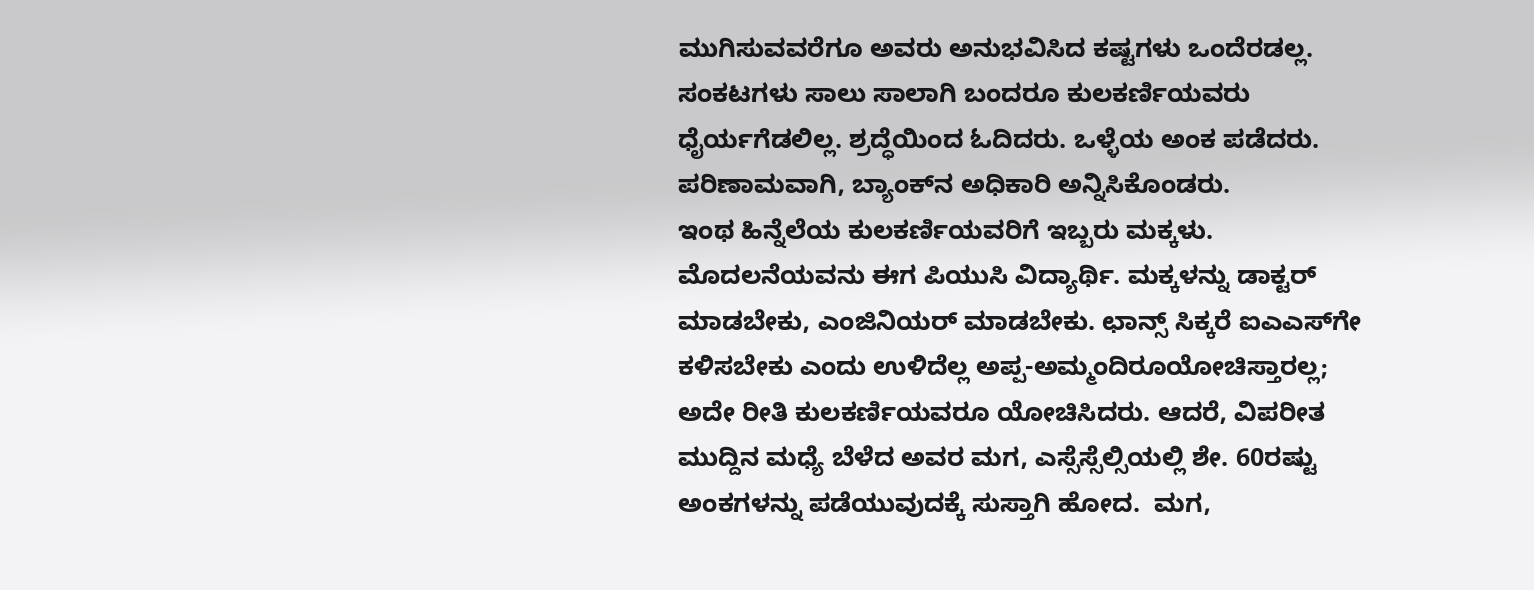ಮುಗಿಸುವವರೆಗೂ ಅವರು ಅನುಭವಿಸಿದ ಕಷ್ಟಗಳು ಒಂದೆರಡಲ್ಲ. ಸಂಕಟಗಳು ಸಾಲು ಸಾಲಾಗಿ ಬಂದರೂ ಕುಲಕರ್ಣಿಯವರು ಧೈರ್ಯಗೆಡಲಿಲ್ಲ. ಶ್ರದ್ಧೆಯಿಂದ ಓದಿದರು. ಒಳ್ಳೆಯ ಅಂಕ ಪಡೆದರು. ಪರಿಣಾಮವಾಗಿ, ಬ್ಯಾಂಕ್‌ನ ಅಧಿಕಾರಿ ಅನ್ನಿಸಿಕೊಂಡರು.
ಇಂಥ ಹಿನ್ನೆಲೆಯ ಕುಲಕರ್ಣಿಯವರಿಗೆ ಇಬ್ಬರು ಮಕ್ಕಳು. ಮೊದಲನೆಯವನು ಈಗ ಪಿಯುಸಿ ವಿದ್ಯಾರ್ಥಿ. ಮಕ್ಕಳನ್ನು ಡಾಕ್ಟರ್ ಮಾಡಬೇಕು, ಎಂಜಿನಿಯರ್ ಮಾಡಬೇಕು. ಛಾನ್ಸ್ ಸಿಕ್ಕರೆ ಐಎಎಸ್‌ಗೇ ಕಳಿಸಬೇಕು ಎಂದು ಉಳಿದೆಲ್ಲ ಅಪ್ಪ-ಅಮ್ಮಂದಿರೂಯೋಚಿಸ್ತಾರಲ್ಲ; ಅದೇ ರೀತಿ ಕುಲಕರ್ಣಿಯವರೂ ಯೋಚಿಸಿದರು. ಆದರೆ, ವಿಪರೀತ ಮುದ್ದಿನ ಮಧ್ಯೆ ಬೆಳೆದ ಅವರ ಮಗ, ಎಸ್ಸೆಸ್ಸೆಲ್ಸಿಯಲ್ಲಿ ಶೇ. 60ರಷ್ಟು ಅಂಕಗಳನ್ನು ಪಡೆಯುವುದಕ್ಕೆ ಸುಸ್ತಾಗಿ ಹೋದ.  ಮಗ,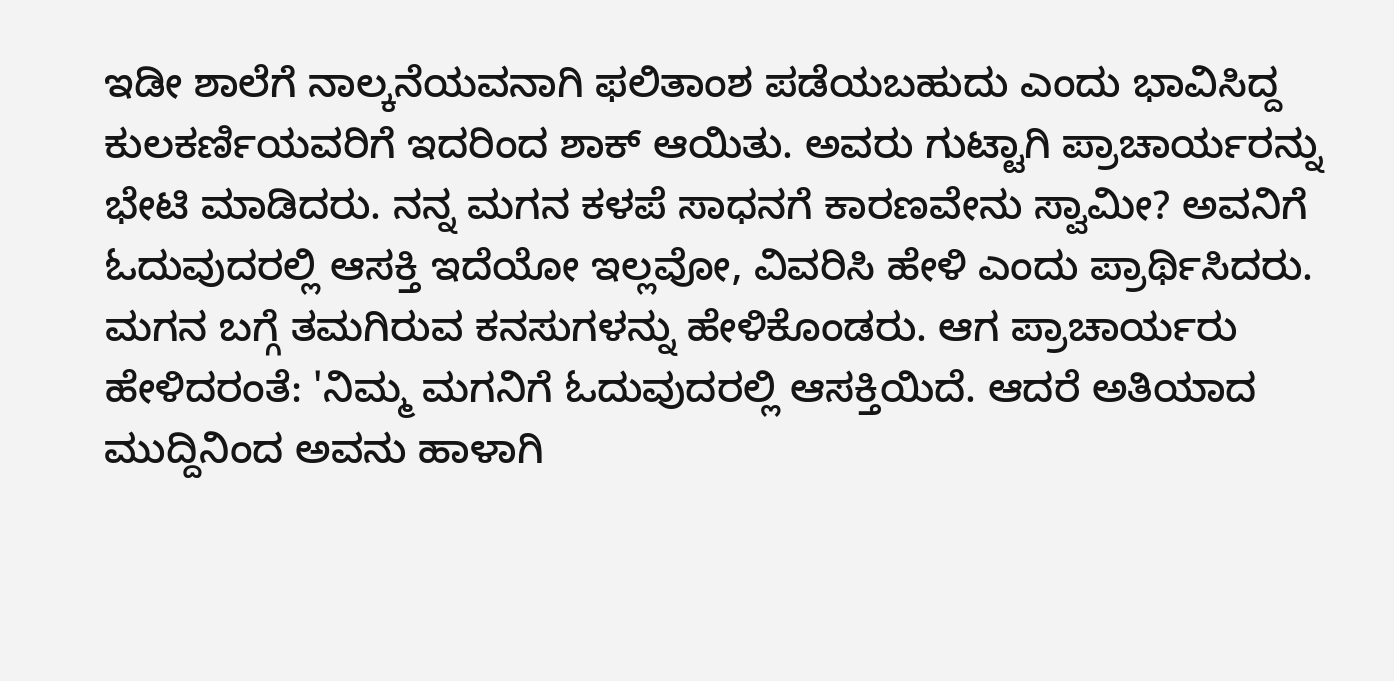ಇಡೀ ಶಾಲೆಗೆ ನಾಲ್ಕನೆಯವನಾಗಿ ಫಲಿತಾಂಶ ಪಡೆಯಬಹುದು ಎಂದು ಭಾವಿಸಿದ್ದ ಕುಲಕರ್ಣಿಯವರಿಗೆ ಇದರಿಂದ ಶಾಕ್ ಆಯಿತು. ಅವರು ಗುಟ್ಟಾಗಿ ಪ್ರಾಚಾರ್ಯರನ್ನು ಭೇಟಿ ಮಾಡಿದರು. ನನ್ನ ಮಗನ ಕಳಪೆ ಸಾಧನಗೆ ಕಾರಣವೇನು ಸ್ವಾಮೀ? ಅವನಿಗೆ ಓದುವುದರಲ್ಲಿ ಆಸಕ್ತಿ ಇದೆಯೋ ಇಲ್ಲವೋ, ವಿವರಿಸಿ ಹೇಳಿ ಎಂದು ಪ್ರಾರ್ಥಿಸಿದರು. ಮಗನ ಬಗ್ಗೆ ತಮಗಿರುವ ಕನಸುಗಳನ್ನು ಹೇಳಿಕೊಂಡರು. ಆಗ ಪ್ರಾಚಾರ್ಯರು ಹೇಳಿದರಂತೆ: 'ನಿಮ್ಮ ಮಗನಿಗೆ ಓದುವುದರಲ್ಲಿ ಆಸಕ್ತಿಯಿದೆ. ಆದರೆ ಅತಿಯಾದ ಮುದ್ದಿನಿಂದ ಅವನು ಹಾಳಾಗಿ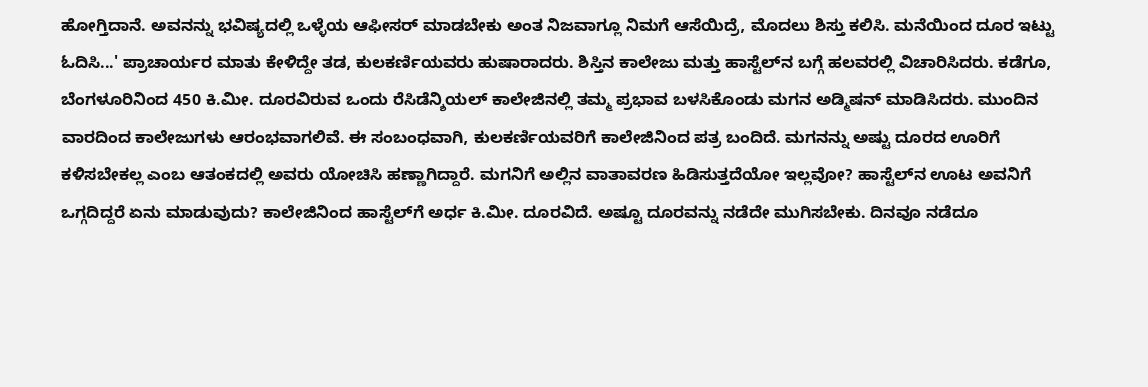ಹೋಗ್ತಿದಾನೆ. ಅವನನ್ನು ಭವಿಷ್ಯದಲ್ಲಿ ಒಳ್ಳೆಯ ಆಫೀಸರ್ ಮಾಡಬೇಕು ಅಂತ ನಿಜವಾಗ್ಲೂ ನಿಮಗೆ ಆಸೆಯಿದ್ರೆ, ಮೊದಲು ಶಿಸ್ತು ಕಲಿಸಿ. ಮನೆಯಿಂದ ದೂರ ಇಟ್ಟು ಓದಿಸಿ...' ಪ್ರಾಚಾರ್ಯರ ಮಾತು ಕೇಳಿದ್ದೇ ತಡ, ಕುಲಕರ್ಣಿಯವರು ಹುಷಾರಾದರು. ಶಿಸ್ತಿನ ಕಾಲೇಜು ಮತ್ತು ಹಾಸ್ಟೆಲ್‌ನ ಬಗ್ಗೆ ಹಲವರಲ್ಲಿ ವಿಚಾರಿಸಿದರು. ಕಡೆಗೂ, ಬೆಂಗಳೂರಿನಿಂದ 450 ಕಿ.ಮೀ. ದೂರವಿರುವ ಒಂದು ರೆಸಿಡೆನ್ಶಿಯಲ್ ಕಾಲೇಜಿನಲ್ಲಿ ತಮ್ಮ ಪ್ರಭಾವ ಬಳಸಿಕೊಂಡು ಮಗನ ಅಡ್ಮಿಷನ್ ಮಾಡಿಸಿದರು. ಮುಂದಿನ ವಾರದಿಂದ ಕಾಲೇಜುಗಳು ಆರಂಭವಾಗಲಿವೆ. ಈ ಸಂಬಂಧವಾಗಿ, ಕುಲಕರ್ಣಿಯವರಿಗೆ ಕಾಲೇಜಿನಿಂದ ಪತ್ರ ಬಂದಿದೆ. ಮಗನನ್ನು ಅಷ್ಟು ದೂರದ ಊರಿಗೆ ಕಳಿಸಬೇಕಲ್ಲ ಎಂಬ ಆತಂಕದಲ್ಲಿ ಅವರು ಯೋಚಿಸಿ ಹಣ್ಣಾಗಿದ್ದಾರೆ. ಮಗನಿಗೆ ಅಲ್ಲಿನ ವಾತಾವರಣ ಹಿಡಿಸುತ್ತದೆಯೋ ಇಲ್ಲವೋ? ಹಾಸ್ಟೆಲ್‌ನ ಊಟ ಅವನಿಗೆ ಒಗ್ಗದಿದ್ದರೆ ಏನು ಮಾಡುವುದು? ಕಾಲೇಜಿನಿಂದ ಹಾಸ್ಟೆಲ್‌ಗೆ ಅರ್ಧ ಕಿ.ಮೀ. ದೂರವಿದೆ. ಅಷ್ಟೂ ದೂರವನ್ನು ನಡೆದೇ ಮುಗಿಸಬೇಕು. ದಿನವೂ ನಡೆದೂ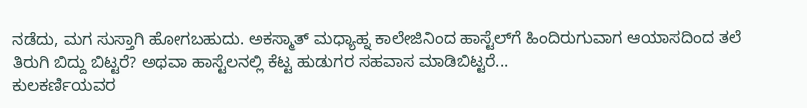ನಡೆದು, ಮಗ ಸುಸ್ತಾಗಿ ಹೋಗಬಹುದು. ಅಕಸ್ಮಾತ್ ಮಧ್ಯಾಹ್ನ ಕಾಲೇಜಿನಿಂದ ಹಾಸ್ಟೆಲ್‌ಗೆ ಹಿಂದಿರುಗುವಾಗ ಆಯಾಸದಿಂದ ತಲೆ ತಿರುಗಿ ಬಿದ್ದು ಬಿಟ್ಟರೆ? ಅಥವಾ ಹಾಸ್ಟೆಲನಲ್ಲಿ ಕೆಟ್ಟ ಹುಡುಗರ ಸಹವಾಸ ಮಾಡಿಬಿಟ್ಟರೆ...
ಕುಲಕರ್ಣಿಯವರ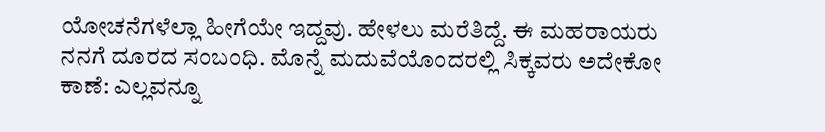ಯೋಚನೆಗಳೆಲ್ಲಾ ಹೀಗೆಯೇ ಇದ್ದವು. ಹೇಳಲು ಮರೆತಿದ್ದೆ. ಈ ಮಹರಾಯರು ನನಗೆ ದೂರದ ಸಂಬಂಧಿ. ಮೊನ್ನೆ ಮದುವೆಯೊಂದರಲ್ಲಿ ಸಿಕ್ಕವರು ಅದೇಕೋ ಕಾಣೆ: ಎಲ್ಲವನ್ನೂ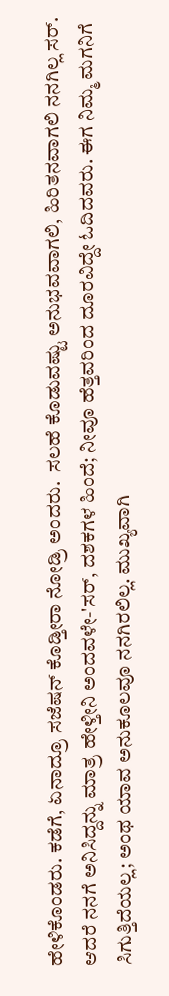ಹೇಳಿಕೊಂಡರು. ಕಡೆಗೆ, ಏನಾದ್ರೂ ಸಜೆಷನ್ ಕೊಡ್ತೀರಾ ನೋಡ್ರಿ ಅಂದರು.  ಸಲಹೆ ಕೊಡುವಷ್ಟು ಅನುಭವವಾಗಲಿ, ಹಿರಿತನವಾಗಲಿ ನನಗಿಲ್ಲ ಸರ್. ಆದರೆ ನನಗೆ ಅನಿಸಿದ್ದನ್ನು ಮಾತ್ರ ಹೇಳ್ತೀನಿ ಅಂದವಳೇ-'ಸರ್, ದಶಕಗಳ ಹಿಂದೆ; ನೀವೂ ಹೆತ್ತವರಿಂದ ದೂರವಿದ್ದೇ ಓದಿದವರು. ಈಗ ನಿಮ್ಮ ಮಗನಿಗೆ ಸಿಗುತ್ತಿದೆಯಲ್ಲ; ಅಂಥ ಯಾವ ಅನುಕೂಲವೂ ನನಗಿರಲಿಲ್ಲ. ಮುಖ್ಯವಾಗಿ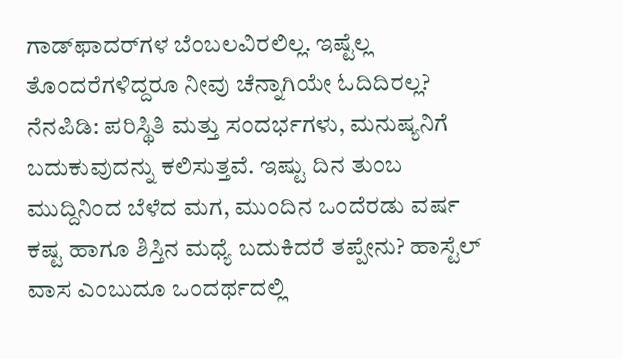ಗಾಡ್‌ಫಾದರ್‌ಗಳ ಬೆಂಬಲವಿರಲಿಲ್ಲ. ಇಷ್ಟೆಲ್ಲ ತೊಂದರೆಗಳಿದ್ದರೂ ನೀವು ಚೆನ್ನಾಗಿಯೇ ಓದಿದಿರಲ್ಲ? ನೆನಪಿಡಿ: ಪರಿಸ್ಥಿತಿ ಮತ್ತು ಸಂದರ್ಭಗಳು, ಮನುಷ್ಯನಿಗೆ ಬದುಕುವುದನ್ನು ಕಲಿಸುತ್ತವೆ. ಇಷ್ಟು ದಿನ ತುಂಬ ಮುದ್ದಿನಿಂದ ಬೆಳೆದ ಮಗ, ಮುಂದಿನ ಒಂದೆರಡು ವರ್ಷ ಕಷ್ಟ ಹಾಗೂ ಶಿಸ್ತಿನ ಮಧ್ಯೆ ಬದುಕಿದರೆ ತಪ್ಪೇನು? ಹಾಸ್ಟೆಲ್ ವಾಸ ಎಂಬುದೂ ಒಂದರ್ಥದಲ್ಲಿ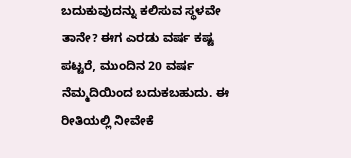ಬದುಕುವುದನ್ನು ಕಲಿಸುವ ಸ್ಥಳವೇ ತಾನೇ? ಈಗ ಎರಡು ವರ್ಷ ಕಷ್ಟ ಪಟ್ಟರೆ, ಮುಂದಿನ 20 ವರ್ಷ ನೆಮ್ಮದಿಯಿಂದ ಬದುಕಬಹುದು. ಈ ರೀತಿಯಲ್ಲಿ ನೀವೇಕೆ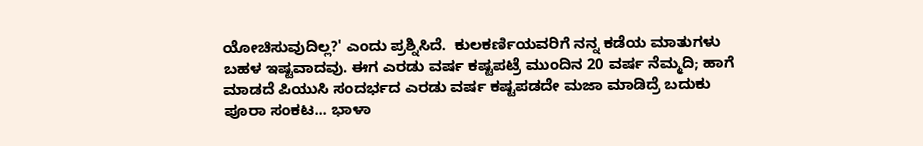ಯೋಚಿಸುವುದಿಲ್ಲ?' ಎಂದು ಪ್ರಶ್ನಿಸಿದೆ.  ಕುಲಕರ್ಣಿಯವರಿಗೆ ನನ್ನ ಕಡೆಯ ಮಾತುಗಳು ಬಹಳ ಇಷ್ಟವಾದವು. ಈಗ ಎರಡು ವರ್ಷ ಕಷ್ಟಪಟ್ರೆ ಮುಂದಿನ 20 ವರ್ಷ ನೆಮ್ಮದಿ; ಹಾಗೆ ಮಾಡದೆ ಪಿಯುಸಿ ಸಂದರ್ಭದ ಎರಡು ವರ್ಷ ಕಷ್ಟಪಡದೇ ಮಜಾ ಮಾಡಿದ್ರೆ ಬದುಕು ಪೂರಾ ಸಂಕಟ... ಭಾಳಾ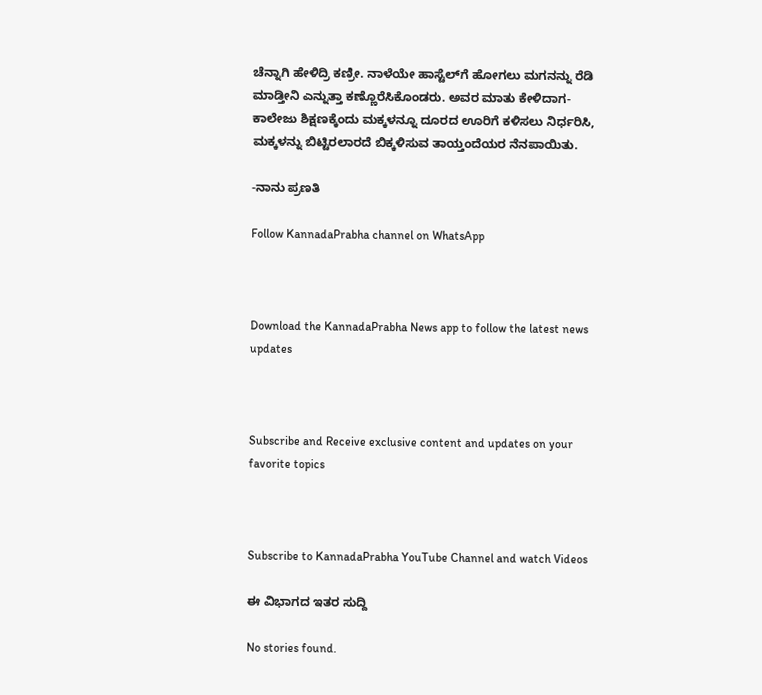ಚೆನ್ನಾಗಿ ಹೇಳಿದ್ರಿ ಕಣ್ರೀ. ನಾಳೆಯೇ ಹಾಸ್ಟೆಲ್‌ಗೆ ಹೋಗಲು ಮಗನನ್ನು ರೆಡಿ ಮಾಡ್ತೀನಿ ಎನ್ನುತ್ತಾ ಕಣ್ಣೊರೆಸಿಕೊಂಡರು. ಅವರ ಮಾತು ಕೇಳಿದಾಗ- ಕಾಲೇಜು ಶಿಕ್ಷಣಕ್ಕೆಂದು ಮಕ್ಕಳನ್ನೂ ದೂರದ ಊರಿಗೆ ಕಳಿಸಲು ನಿರ್ಧರಿಸಿ, ಮಕ್ಕಳನ್ನು ಬಿಟ್ಟಿರಲಾರದೆ ಬಿಕ್ಕಳಿಸುವ ತಾಯ್ತಂದೆಯರ ನೆನಪಾಯಿತು.

-ನಾನು ಪ್ರಣತಿ

Follow KannadaPrabha channel on WhatsApp



Download the KannadaPrabha News app to follow the latest news updates



Subscribe and Receive exclusive content and updates on your favorite topics



Subscribe to KannadaPrabha YouTube Channel and watch Videos

ಈ ವಿಭಾಗದ ಇತರ ಸುದ್ದಿ

No stories found.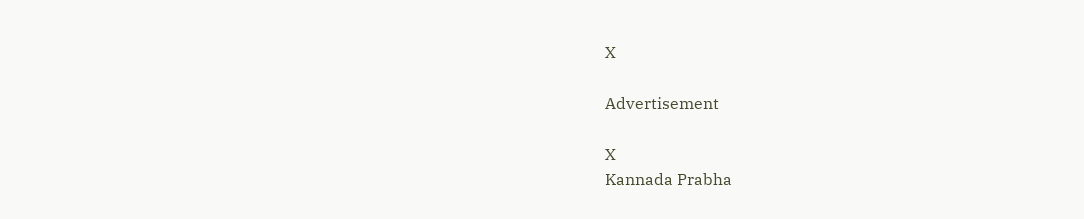X

Advertisement

X
Kannada Prabha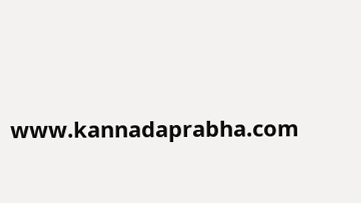www.kannadaprabha.com